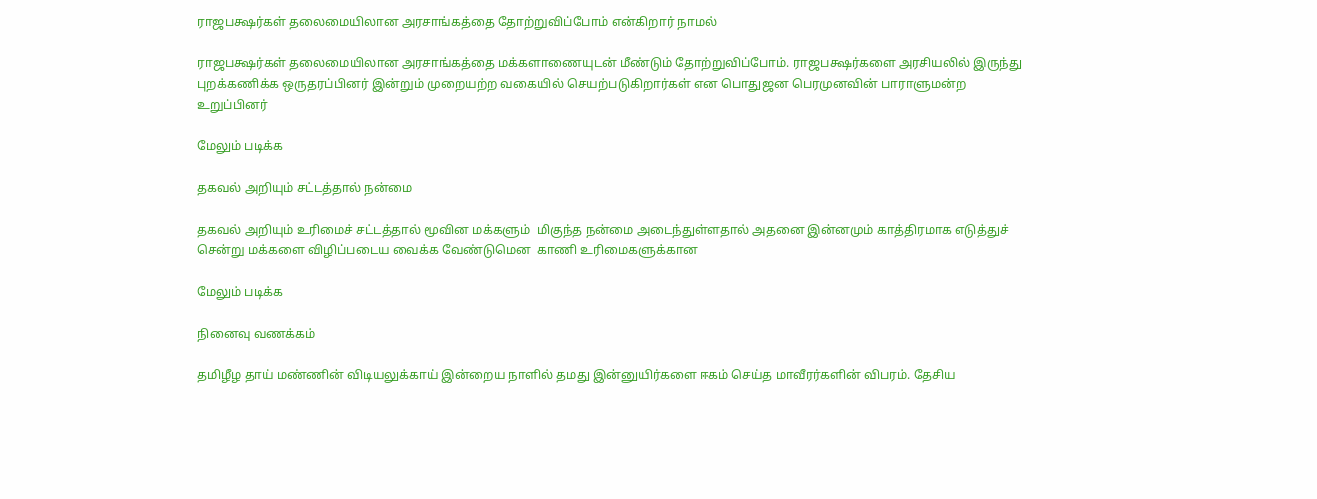ராஜபக்ஷர்கள் தலைமையிலான அரசாங்கத்தை தோற்றுவிப்போம் என்கிறார் நாமல்

ராஜபக்ஷர்கள் தலைமையிலான அரசாங்கத்தை மக்களாணையுடன் மீண்டும் தோற்றுவிப்போம். ராஜபக்ஷர்களை அரசியலில் இருந்து புறக்கணிக்க ஒருதரப்பினர் இன்றும் முறையற்ற வகையில் செயற்படுகிறார்கள் என பொதுஜன பெரமுனவின் பாராளுமன்ற உறுப்பினர்

மேலும் படிக்க

தகவல் அறியும் சட்டத்தால் நன்மை

தகவல் அறியும் உரிமைச் சட்டத்தால் மூவின மக்களும்  மிகுந்த நன்மை அடைந்துள்ளதால் அதனை இன்னமும் காத்திரமாக எடுத்துச் சென்று மக்களை விழிப்படைய வைக்க வேண்டுமென  காணி உரிமைகளுக்கான

மேலும் படிக்க

நினைவு வணக்கம்

தமிழீழ தாய் மண்ணின் விடியலுக்காய் இன்றைய நாளில் தமது இன்னுயிர்களை ஈகம் செய்த மாவீரர்களின் விபரம். தேசிய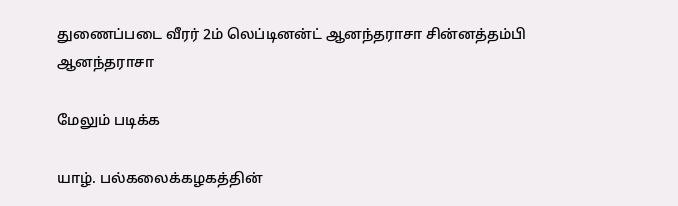துணைப்படை வீரர் 2ம் லெப்டினன்ட் ஆனந்தராசா சின்னத்தம்பி ஆனந்தராசா

மேலும் படிக்க

யாழ். பல்கலைக்கழகத்தின்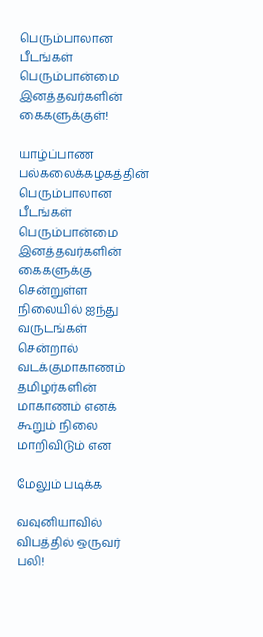பெரும்பாலான பீடங்கள் பெரும்பான்மை இனத்தவர்களின் கைகளுக்குள்!

யாழ்ப்பாண பல்கலைக்கழகத்தின் பெரும்பாலான பீடங்கள் பெரும்பான்மை இனத்தவர்களின் கைகளுக்கு சென்றுள்ள நிலையில் ஐந்து வருடங்கள் சென்றால் வடக்குமாகாணம் தமிழர்களின் மாகாணம் எனக் கூறும் நிலை மாறிவிடும் என

மேலும் படிக்க

வவுனியாவில் விபத்தில் ஒருவர் பலி!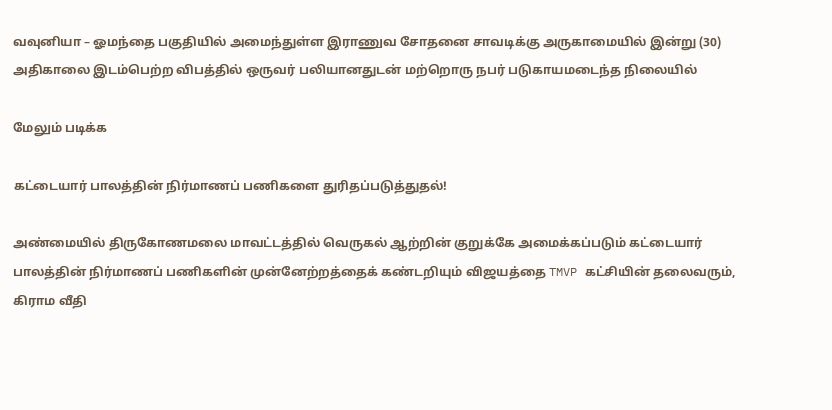வவுனியா – ஓமந்தை பகுதியில் அமைந்துள்ள இராணுவ சோதனை சாவடிக்கு அருகாமையில் இன்று (30) அதிகாலை இடம்பெற்ற விபத்தில் ஒருவர் பலியானதுடன் மற்றொரு நபர் படுகாயமடைந்த நிலையில்

மேலும் படிக்க

கட்டையார் பாலத்தின் நிர்மாணப் பணிகளை துரிதப்படுத்துதல்!

அண்மையில் திருகோணமலை மாவட்டத்தில் வெருகல் ஆற்றின் குறுக்கே அமைக்கப்படும் கட்டையார் பாலத்தின் நிர்மாணப் பணிகளின் முன்னேற்றத்தைக் கண்டறியும் விஜயத்தை TMVP கட்சியின் தலைவரும், கிராம வீதி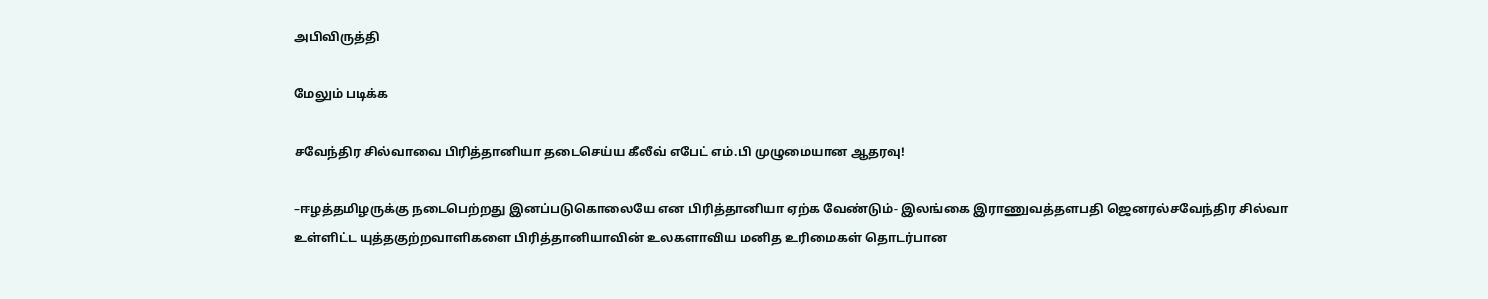அபிவிருத்தி

மேலும் படிக்க

சவேந்திர சில்வாவை பிரித்தானியா தடைசெய்ய கீலீவ் எபேட் எம்.பி முழுமையான ஆதரவு!

–ஈழத்தமிழருக்கு நடைபெற்றது இனப்படுகொலையே என பிரித்தானியா ஏற்க வேண்டும்- இலங்கை இராணுவத்தளபதி ஜெனரல்சவேந்திர சில்வா உள்ளிட்ட யுத்தகுற்றவாளிகளை பிரித்தானியாவின் உலகளாவிய மனித உரிமைகள் தொடர்பான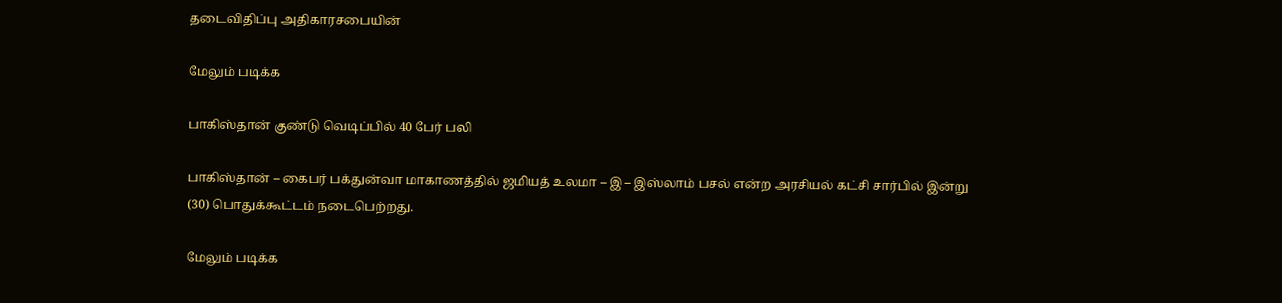தடைவிதிப்பு அதிகாரசபையின்

மேலும் படிக்க

பாகிஸ்தான் குண்டு வெடிப்பில் 40 பேர் பலி

பாகிஸ்தான் – கைபர் பக்துன்வா மாகாணத்தில் ஜமியத் உலமா – இ – இஸ்லாம் பசல் என்ற அரசியல் கட்சி சார்பில் இன்று (30) பொதுக்கூட்டம் நடைபெற்றது.

மேலும் படிக்க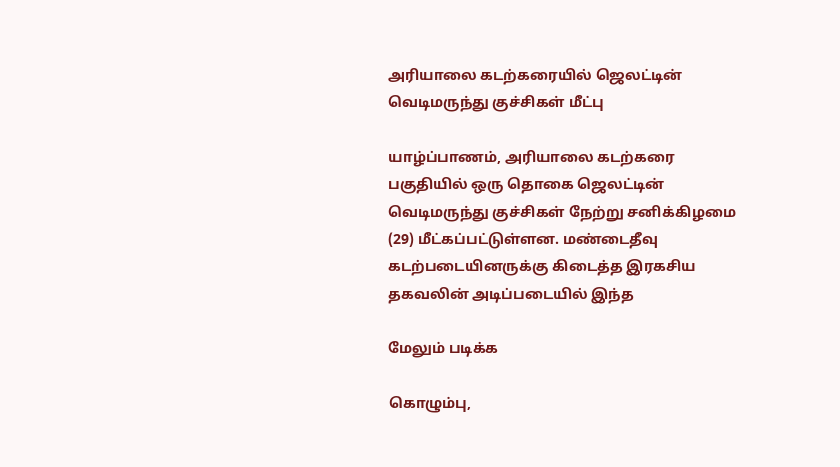அரியாலை கடற்கரையில் ஜெலட்டின் வெடிமருந்து குச்சிகள் மீட்பு

யாழ்ப்பாணம், அரியாலை கடற்கரை பகுதியில் ஒரு தொகை ஜெலட்டின் வெடிமருந்து குச்சிகள் நேற்று சனிக்கிழமை (29) மீட்கப்பட்டுள்ளன. மண்டைதீவு கடற்படையினருக்கு கிடைத்த இரகசிய தகவலின் அடிப்படையில் இந்த

மேலும் படிக்க

கொழும்பு,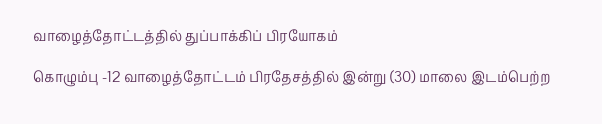வாழைத்தோட்டத்தில் துப்பாக்கிப் பிரயோகம்

கொழும்பு -12 வாழைத்தோட்டம் பிரதேசத்தில் இன்று (30) மாலை இடம்பெற்ற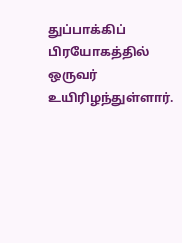துப்பாக்கிப் பிரயோகத்தில் ஒருவர் உயிரிழந்துள்ளார்.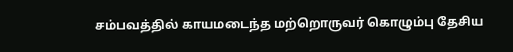சம்பவத்தில் காயமடைந்த மற்றொருவர் கொழும்பு தேசிய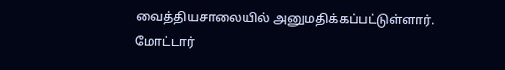வைத்தியசாலையில் அனுமதிக்கப்பட்டுள்ளார். மோட்டார்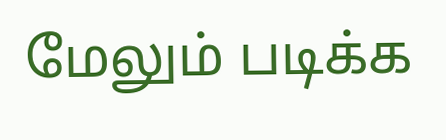மேலும் படிக்க